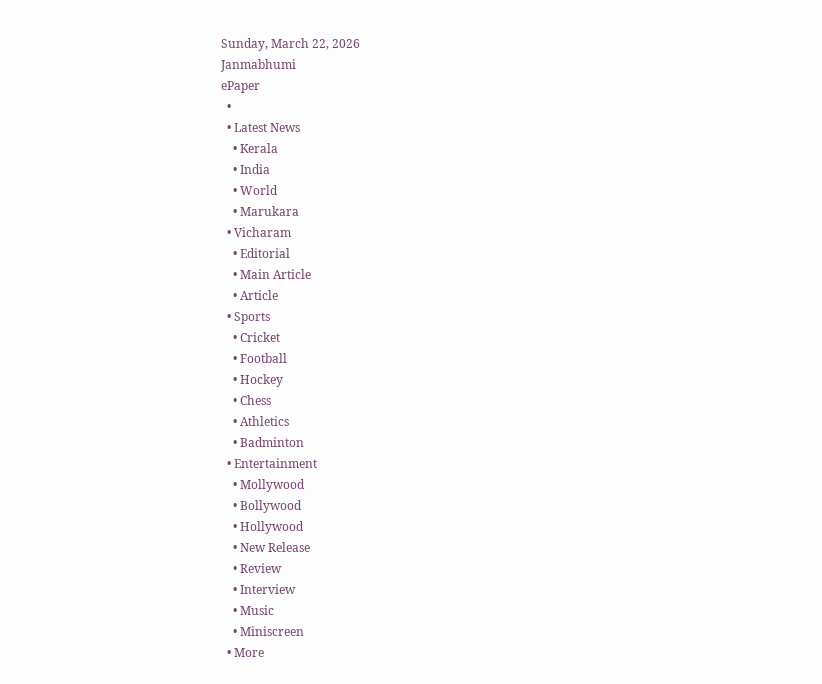Sunday, March 22, 2026
Janmabhumi
ePaper
  •
  • Latest News
    • Kerala
    • India
    • World
    • Marukara
  • Vicharam
    • Editorial
    • Main Article
    • Article
  • Sports
    • Cricket
    • Football
    • Hockey
    • Chess
    • Athletics
    • Badminton
  • Entertainment
    • Mollywood
    • Bollywood
    • Hollywood
    • New Release
    • Review
    • Interview
    • Music
    • Miniscreen
  • More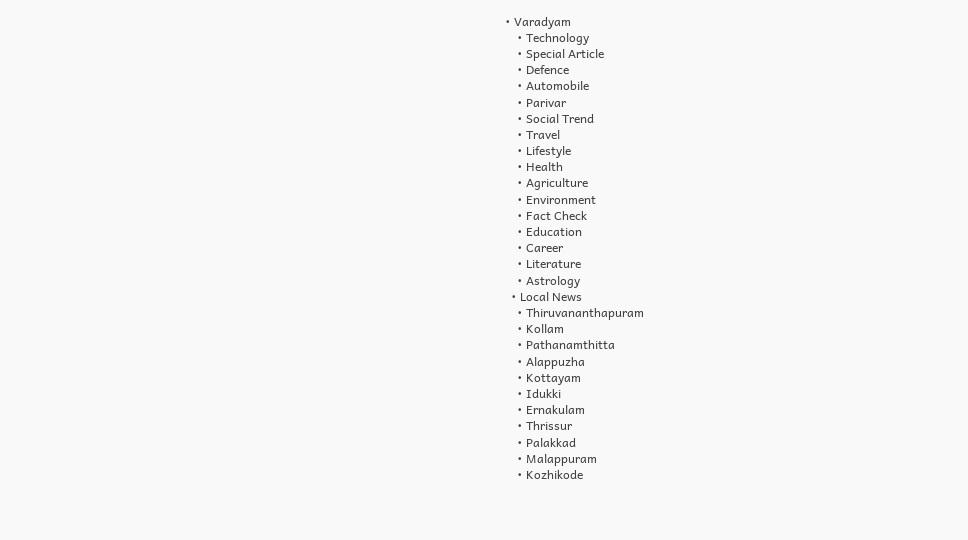• Varadyam
    • Technology
    • Special Article
    • Defence
    • Automobile
    • Parivar
    • Social Trend
    • Travel
    • Lifestyle
    • Health
    • Agriculture
    • Environment
    • Fact Check
    • Education
    • Career
    • Literature
    • Astrology
  • Local News
    • Thiruvananthapuram
    • Kollam
    • Pathanamthitta
    • Alappuzha
    • Kottayam
    • Idukki
    • Ernakulam
    • Thrissur
    • Palakkad
    • Malappuram
    • Kozhikode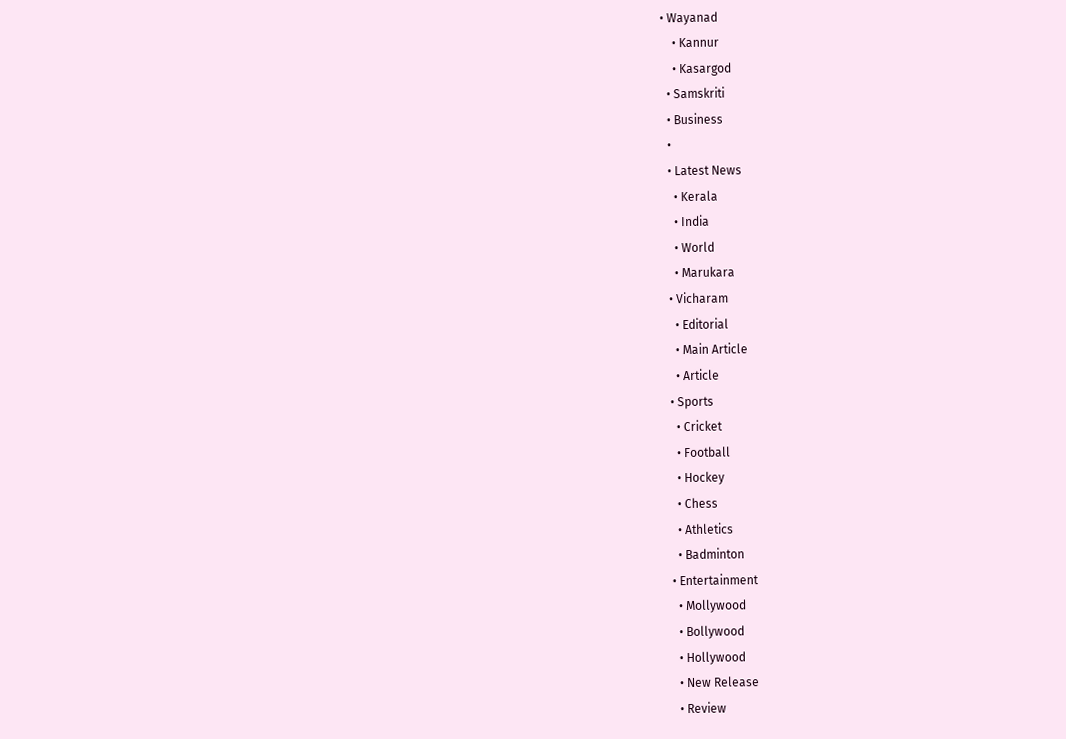• Wayanad
    • Kannur
    • Kasargod
  • Samskriti
  • Business
  •
  • Latest News
    • Kerala
    • India
    • World
    • Marukara
  • Vicharam
    • Editorial
    • Main Article
    • Article
  • Sports
    • Cricket
    • Football
    • Hockey
    • Chess
    • Athletics
    • Badminton
  • Entertainment
    • Mollywood
    • Bollywood
    • Hollywood
    • New Release
    • Review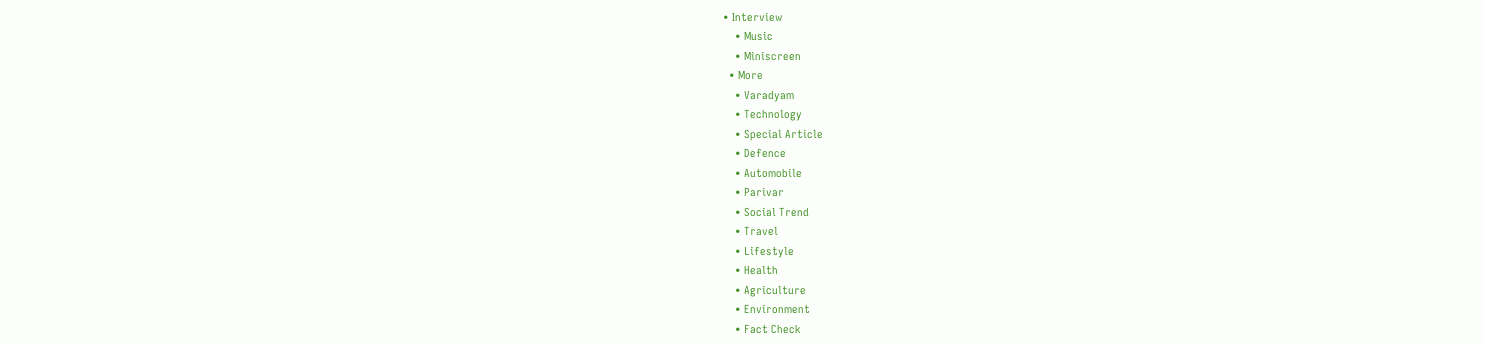• Interview
    • Music
    • Miniscreen
  • More
    • Varadyam
    • Technology
    • Special Article
    • Defence
    • Automobile
    • Parivar
    • Social Trend
    • Travel
    • Lifestyle
    • Health
    • Agriculture
    • Environment
    • Fact Check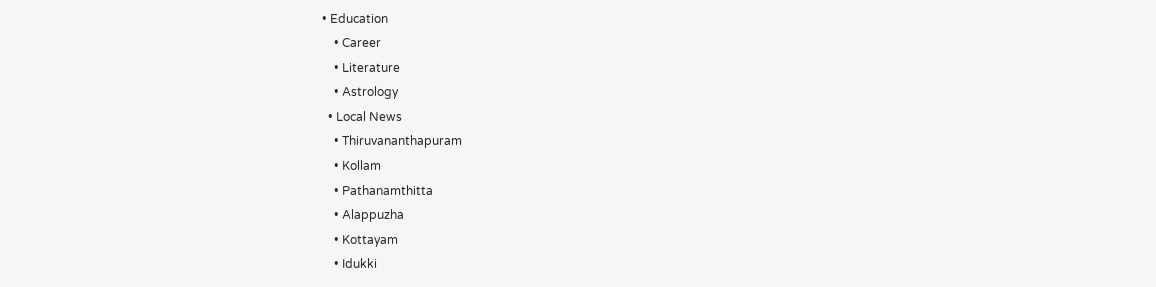• Education
    • Career
    • Literature
    • Astrology
  • Local News
    • Thiruvananthapuram
    • Kollam
    • Pathanamthitta
    • Alappuzha
    • Kottayam
    • Idukki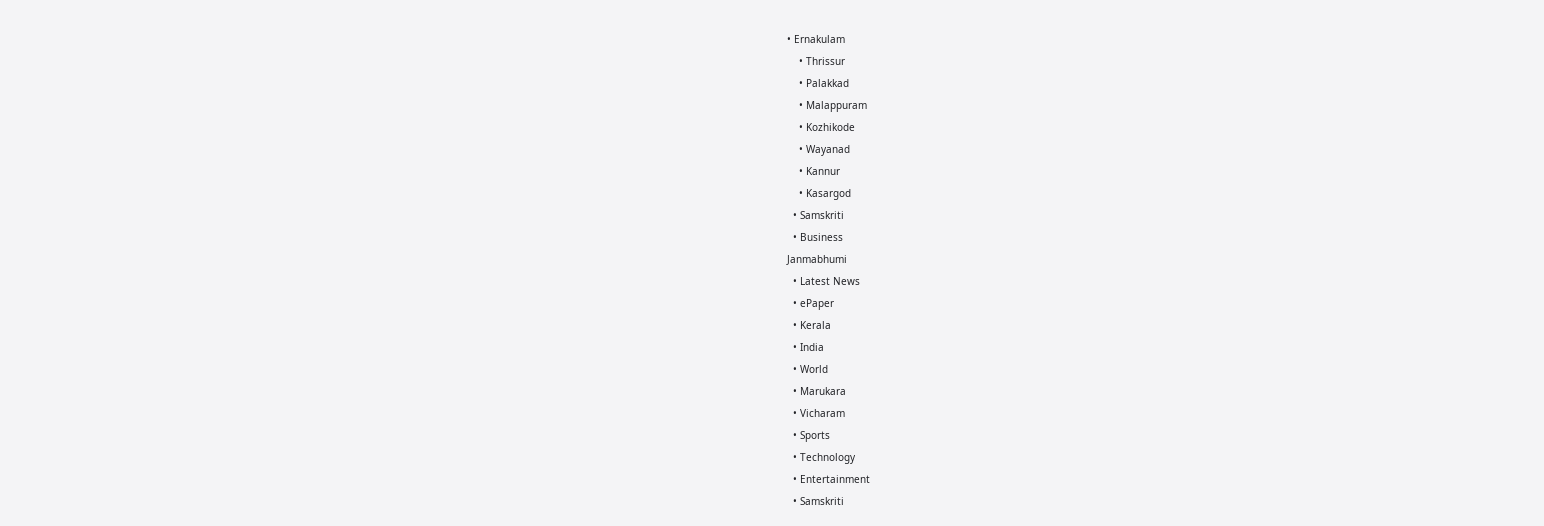• Ernakulam
    • Thrissur
    • Palakkad
    • Malappuram
    • Kozhikode
    • Wayanad
    • Kannur
    • Kasargod
  • Samskriti
  • Business
Janmabhumi
  • Latest News
  • ePaper
  • Kerala
  • India
  • World
  • Marukara
  • Vicharam
  • Sports
  • Technology
  • Entertainment
  • Samskriti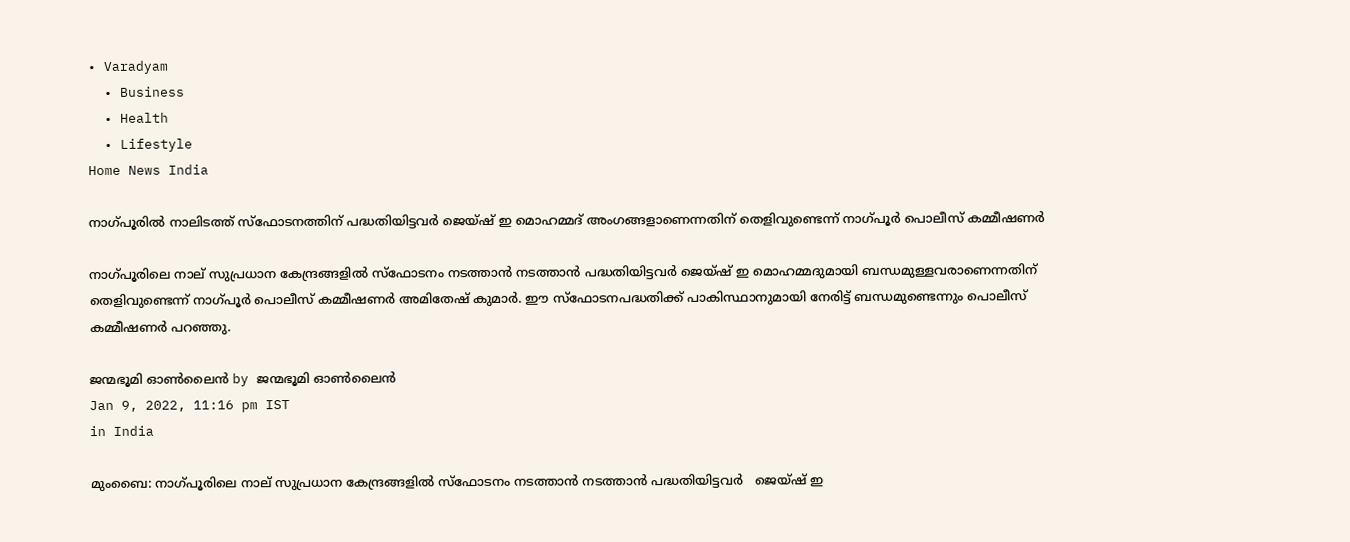• Varadyam
  • Business
  • Health
  • Lifestyle
Home News India

നാഗ്പൂരില്‍ നാലിടത്ത് സ്ഫോടനത്തിന് പദ്ധതിയിട്ടവര്‍ ജെയ്ഷ് ഇ മൊഹമ്മദ് അംഗങ്ങളാണെന്നതിന് തെളിവുണ്ടെന്ന് നാഗ്പൂര്‍ പൊലീസ് കമ്മീഷണര്‍

നാഗ്പൂരിലെ നാല് സുപ്രധാന കേന്ദ്രങ്ങളില്‍ സ്ഫോടനം നടത്താന്‍ നടത്താന്‍ പദ്ധതിയിട്ടവര്‍ ജെയ്ഷ് ഇ മൊഹമ്മദുമായി ബന്ധമുള്ളവരാണെന്നതിന് തെളിവുണ്ടെന്ന് നാഗ്പൂര്‍ പൊലീസ് കമ്മീഷണര്‍ അമിതേഷ് കുമാര്‍. ഈ സ്ഫോടനപദ്ധതിക്ക് പാകിസ്ഥാനുമായി നേരിട്ട് ബന്ധമുണ്ടെന്നും പൊലീസ് കമ്മീഷണര്‍ പറഞ്ഞു.

ജന്മഭൂമി ഓണ്‍ലൈന്‍ by ജന്മഭൂമി ഓണ്‍ലൈന്‍
Jan 9, 2022, 11:16 pm IST
in India

മുംബൈ: നാഗ്പൂരിലെ നാല് സുപ്രധാന കേന്ദ്രങ്ങളില്‍ സ്ഫോടനം നടത്താന്‍ നടത്താന്‍ പദ്ധതിയിട്ടവര്‍   ജെയ്ഷ് ഇ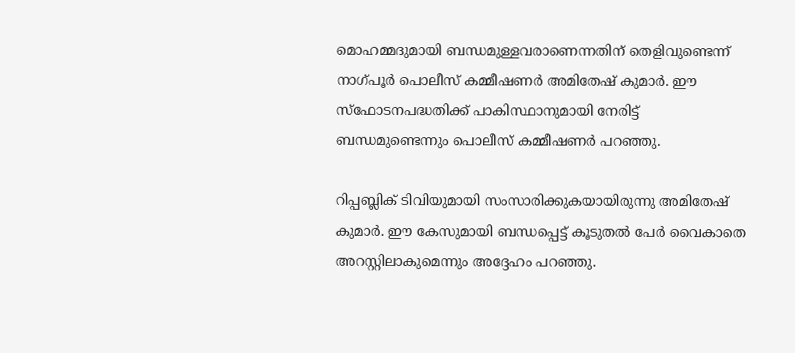മൊഹമ്മദുമായി ബന്ധമുള്ളവരാണെന്നതിന് തെളിവുണ്ടെന്ന് നാഗ്പൂര്‍ പൊലീസ് കമ്മീഷണര്‍ അമിതേഷ് കുമാര്‍. ഈ സ്ഫോടനപദ്ധതിക്ക് പാകിസ്ഥാനുമായി നേരിട്ട് ബന്ധമുണ്ടെന്നും പൊലീസ് കമ്മീഷണര്‍ പറഞ്ഞു.

റിപ്പബ്ലിക് ടിവിയുമായി സംസാരിക്കുകയായിരുന്നു അമിതേഷ് കുമാര്‍. ഈ കേസുമായി ബന്ധപ്പെട്ട് കൂടുതല്‍ പേര്‍ വൈകാതെ അറസ്റ്റിലാകുമെന്നും അദ്ദേഹം പറഞ്ഞു.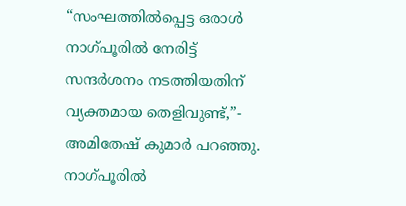“സംഘത്തില്‍പ്പെട്ട ഒരാള്‍ നാഗ്പൂരില്‍ നേരിട്ട് സന്ദര്‍ശനം നടത്തിയതിന് വ്യക്തമായ തെളിവുണ്ട്,”- അമിതേഷ് കുമാര്‍ പറഞ്ഞു.  നാഗ്പൂരില്‍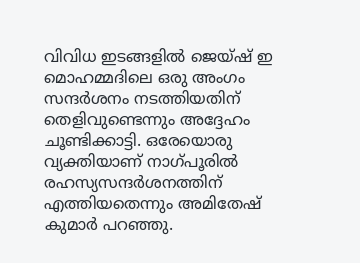വിവിധ ഇടങ്ങളില്‍ ജെയ്ഷ് ഇ മൊഹമ്മദിലെ ഒരു അംഗം സന്ദര്‍ശനം നടത്തിയതിന് തെളിവുണ്ടെന്നും അദ്ദേഹം ചൂണ്ടിക്കാട്ടി. ഒരേയൊരു വ്യക്തിയാണ് നാഗ്പൂരില്‍ രഹസ്യസന്ദര്‍ശനത്തിന് എത്തിയതെന്നും അമിതേഷ് കുമാര്‍ പറഞ്ഞു.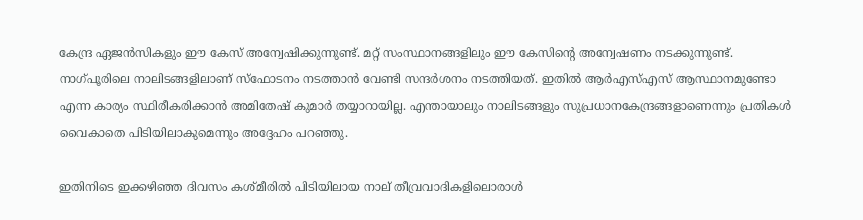കേന്ദ്ര ഏജന്‍സികളും ഈ കേസ് അന്വേഷിക്കുന്നുണ്ട്. മറ്റ് സംസ്ഥാനങ്ങളിലും ഈ കേസിന്റെ അന്വേഷണം നടക്കുന്നുണ്ട്. നാഗ്പൂരിലെ നാലിടങ്ങളിലാണ് സ്ഫോടനം നടത്താന്‍ വേണ്ടി സന്ദര്‍ശനം നടത്തിയത്. ഇതില്‍ ആര്‍എസ്എസ് ആസ്ഥാനമുണ്ടോ എന്ന കാര്യം സ്ഥിരീകരിക്കാന്‍ അമിതേഷ് കുമാര്‍ തയ്യാറായില്ല. എന്തായാലും നാലിടങ്ങളും സുപ്രധാനകേന്ദ്രങ്ങളാണെന്നും പ്രതികള്‍ വൈകാതെ പിടിയിലാകുമെന്നും അദ്ദേഹം പറഞ്ഞു.

ഇതിനിടെ ഇക്കഴിഞ്ഞ ദിവസം കശ്മീരില്‍ പിടിയിലായ നാല് തീവ്രവാദികളിലൊരാള്‍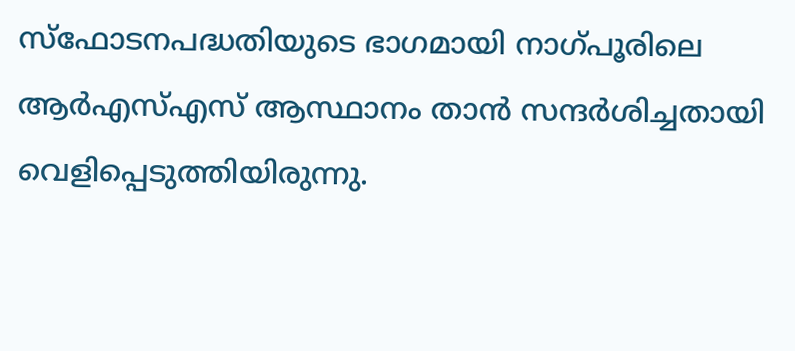സ്ഫോടനപദ്ധതിയുടെ ഭാഗമായി നാഗ്പൂരിലെ ആര്‍എസ്എസ് ആസ്ഥാനം താന്‍ സന്ദര്‍ശിച്ചതായി വെളിപ്പെടുത്തിയിരുന്നു.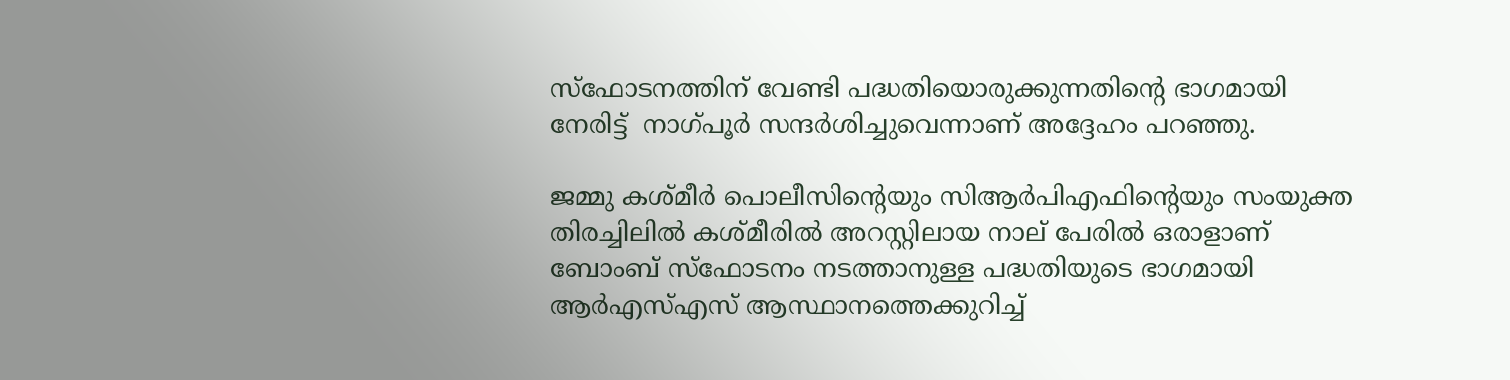സ്ഫോടനത്തിന് വേണ്ടി പദ്ധതിയൊരുക്കുന്നതിന്റെ ഭാഗമായി നേരിട്ട്  നാഗ്പൂര്‍ സന്ദര്‍ശിച്ചുവെന്നാണ് അദ്ദേഹം പറഞ്ഞു.

ജമ്മു കശ്മീര്‍ പൊലീസിന്റെയും സിആര്‍പിഎഫിന്റെയും സംയുക്ത തിരച്ചിലില്‍ കശ്മീരില്‍ അറസ്റ്റിലായ നാല് പേരില്‍ ഒരാളാണ് ബോംബ് സ്ഫോടനം നടത്താനുള്ള പദ്ധതിയുടെ ഭാഗമായി ആര്‍എസ്എസ് ആസ്ഥാനത്തെക്കുറിച്ച്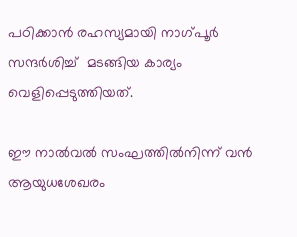പഠിക്കാന്‍ രഹസ്യമായി നാഗ്പൂര്‍ സന്ദര്‍ശിച്ച്  മടങ്ങിയ കാര്യം വെളിപ്പെടുത്തിയത്.

ഈ നാല്‍വല്‍ സംഘത്തില്‍നിന്ന് വന്‍ ആയുധശേഖരം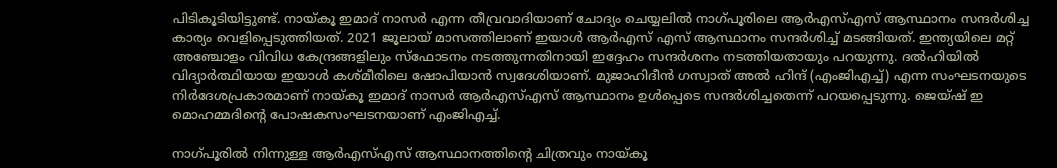പിടികൂടിയിട്ടുണ്ട്. നായ്‌കൂ ഇമാദ് നാസര്‍ എന്ന തീവ്രവാദിയാണ് ചോദ്യം ചെയ്യലില്‍ നാഗ്പൂരിലെ ആര്‍എസ്എസ് ആസ്ഥാനം സന്ദര്‍ശിച്ച കാര്യം വെളിപ്പെടുത്തിയത്. 2021 ജൂലായ് മാസത്തിലാണ് ഇയാള്‍ ആര്‍എസ് എസ് ആസ്ഥാനം സന്ദര്‍ശിച്ച് മടങ്ങിയത്. ഇന്ത്യയിലെ മറ്റ് അഞ്ചോളം വിവിധ കേന്ദ്രങ്ങളിലും സ്‌ഫോടനം നടത്തുന്നതിനായി ഇദ്ദേഹം സന്ദര്‍ശനം നടത്തിയതായും പറയുന്നു. ദല്‍ഹിയില്‍ വിദ്യാര്‍ത്ഥിയായ ഇയാള്‍ കശ്മീരിലെ ഷോപിയാന്‍ സ്വദേശിയാണ്. മുജാഹിദീന്‍ ഗസ്വാത് അല്‍ ഹിന്ദ് (എംജിഎച്ച്) എന്ന സംഘടനയുടെ നിര്‍ദേശപ്രകാരമാണ് നായ്‌കൂ ഇമാദ് നാസര്‍ ആര്‍എസ്എസ് ആസ്ഥാനം ഉള്‍പ്പെടെ സന്ദര്‍ശിച്ചതെന്ന് പറയപ്പെടുന്നു. ജെയ്ഷ് ഇ മൊഹമ്മദിന്റെ പോഷകസംഘടനയാണ് എംജിഎച്ച്.

നാഗ്പൂരില്‍ നിന്നുള്ള ആര്‍എസ്എസ് ആസ്ഥാനത്തിന്റെ ചിത്രവും നായ്‌കൂ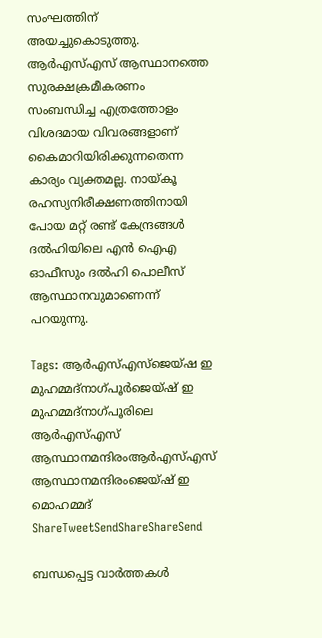സംഘത്തിന് അയച്ചുകൊടുത്തു. ആര്‍എസ്എസ് ആസ്ഥാനത്തെ സുരക്ഷക്രമീകരണം സംബന്ധിച്ച എത്രത്തോളം വിശദമായ വിവരങ്ങളാണ് കൈമാറിയിരിക്കുന്നതെന്ന കാര്യം വ്യക്തമല്ല. നായ്‌കൂ രഹസ്യനിരീക്ഷണത്തിനായി പോയ മറ്റ് രണ്ട് കേന്ദ്രങ്ങള്‍ ദല്‍ഹിയിലെ എന്‍ ഐഎ ഓഫീസും ദല്‍ഹി പൊലീസ് ആസ്ഥാനവുമാണെന്ന് പറയുന്നു.

Tags: ആര്‍എസ്എസ്ജെയ്ഷ ഇ മുഹമ്മദ്നാഗ്പൂര്‍ജെയ്ഷ് ഇ മുഹമ്മദ്നാഗ്പൂരിലെ ആര്‍എസ്എസ് ആസ്ഥാനമന്ദിരംആര്‍എസ്എസ് ആസ്ഥാനമന്ദിരംജെയ്ഷ് ഇ മൊഹമ്മദ്
ShareTweetSendShareShareSend

ബന്ധപ്പെട്ട വാര്‍ത്തകള്‍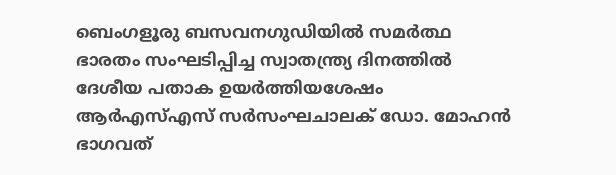ബെംഗളൂരു ബസവനഗുഡിയില്‍ സമര്‍ത്ഥ ഭാരതം സംഘടിപ്പിച്ച സ്വാതന്ത്ര്യ ദിനത്തില്‍ ദേശീയ പതാക ഉയര്‍ത്തിയശേഷം ആര്‍എസ്എസ് സര്‍സംഘചാലക് ഡോ. മോഹന്‍ ഭാഗവത്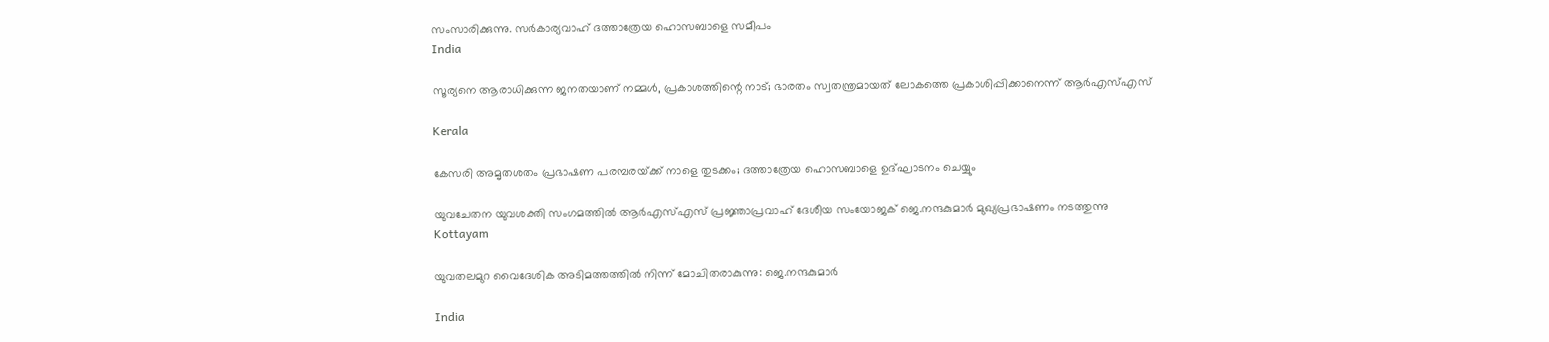സംസാരിക്കുന്നു. സര്‍കാര്യവാഹ് ദത്താത്രേയ ഹൊസബാളെ സമീപം
India

സൂര്യനെ ആരാധിക്കുന്ന ജനതയാണ് നമ്മള്‍, പ്രകാശത്തിന്റെ നാട്; ഭാരതം സ്വതന്ത്രമായത് ലോകത്തെ പ്രകാശിപ്പിക്കാനെന്ന് ആര്‍എസ്എസ്

Kerala

കേസരി അമൃതശതം പ്രഭാഷണ പരമ്പരയ്‌ക്ക് നാളെ തുടക്കം; ദത്താത്രേയ ഹൊസബാളെ ഉദ്ഘാടനം ചെയ്യും

യുവചേതന യുവശക്തി സംഗമത്തില്‍ ആര്‍എസ്എസ് പ്രജ്ഞാപ്രവാഹ് ദേശീയ സംയോജക് ജെ.നന്ദകുമാര്‍ മുഖ്യപ്രഭാഷണം നടത്തുന്നു
Kottayam

യുവതലമുറ വൈദേശിക അടിമത്തത്തില്‍ നിന്ന് മോചിതരാകുന്നു: ജെ.നന്ദകുമാര്‍

India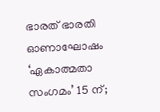ഭാരത് ഭാരതി ഓണാഘോഷം ‘ഏകാത്മതാ സംഗമം’ 15 ന്;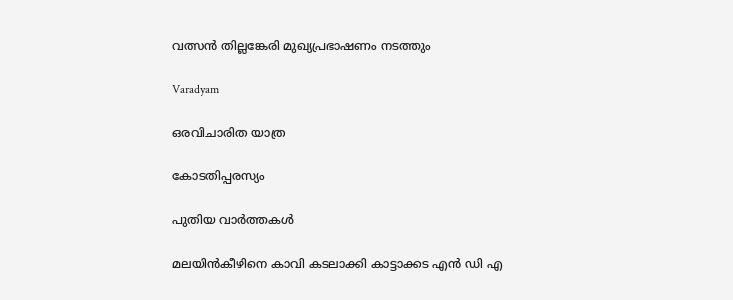വത്സന്‍ തില്ലങ്കേരി മുഖ്യപ്രഭാഷണം നടത്തും

Varadyam

ഒരവിചാരിത യാത്ര

കോടതിപ്പരസ്യം

പുതിയ വാര്‍ത്തകള്‍

മലയിന്‍കീഴിനെ കാവി കടലാക്കി കാട്ടാക്കട എന്‍ ഡി എ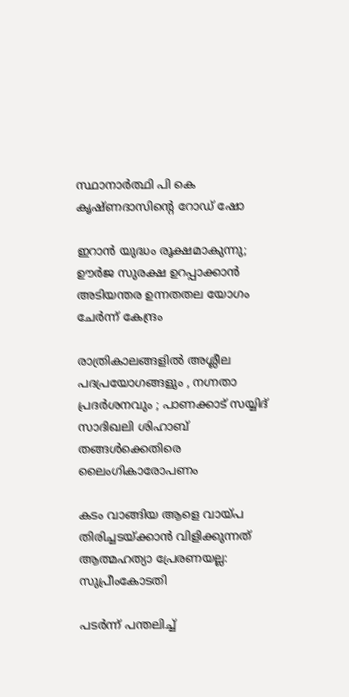സ്ഥാനാര്‍ത്ഥി പി കെ കൃഷ്ണദാസിന്റെ റോഡ് ഷോ

ഇറാന്‍ യുദ്ധം രൂക്ഷമാകുന്നു; ഊർജ സുരക്ഷ ഉറപ്പാക്കാൻ അടിയന്തര ഉന്നതതല യോഗം ചേർന്ന് കേന്ദ്രം

രാത്രികാലങ്ങളിൽ അശ്ലീല പദപ്രയോഗങ്ങളും , നഗ്നതാ പ്രദർശനവും ; പാണക്കാട് സയ്യിദ് സാദിഖലി ശിഹാബ് തങ്ങൾക്കെതിരെ ലൈംഗികാരോപണം

കടം വാങ്ങിയ ആളെ വായ്‌പ തിരിച്ചടയ്‌ക്കാൻ വിളിക്കുന്നത് ആത്മഹത്യാ പ്രേരണയല്ല: സുപ്രീംകോടതി

പടർന്ന് പന്തലിച്ച്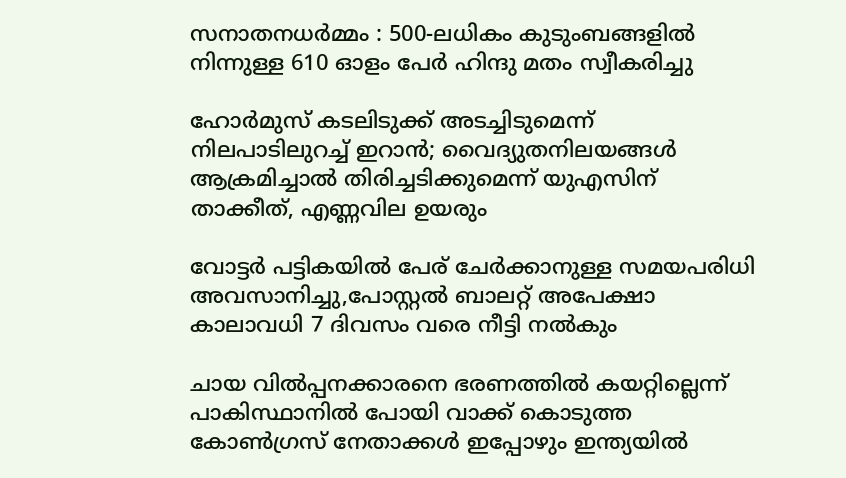സനാതനധർമ്മം : 500-ലധികം കുടുംബങ്ങളിൽ നിന്നുള്ള 610 ഓളം പേർ ഹിന്ദു മതം സ്വീകരിച്ചു

ഹോര്‍മുസ് കടലിടുക്ക് അടച്ചിടുമെന്ന് നിലപാടിലുറച്ച് ഇറാന്‍; വൈദ്യുതനിലയങ്ങള്‍ ആക്രമിച്ചാല്‍ തിരിച്ചടിക്കുമെന്ന് യുഎസിന് താക്കീത്, എണ്ണവില ഉയരും

വോട്ടര്‍ പട്ടികയില്‍ പേര് ചേര്‍ക്കാനുള്ള സമയപരിധി അവസാനിച്ചു,പോസ്റ്റല്‍ ബാലറ്റ് അപേക്ഷാ കാലാവധി 7 ദിവസം വരെ നീട്ടി നല്‍കും

ചായ വിൽപ്പനക്കാരനെ ഭരണത്തിൽ കയറ്റില്ലെന്ന് പാകിസ്ഥാനിൽ പോയി വാക്ക് കൊടുത്ത കോൺഗ്രസ്‌ നേതാക്കൾ ഇപ്പോഴും ഇന്ത്യയിൽ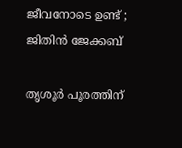ജീവനോടെ ഉണ്ട് ; ജിതിൻ ജേക്കബ്

തൃശൂര്‍ പൂരത്തിന്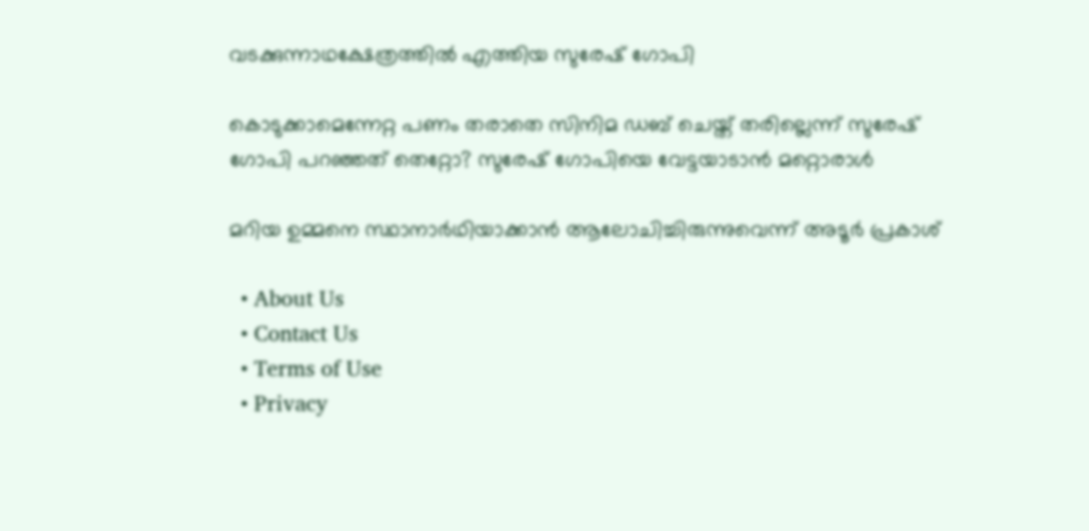വടക്കുന്നാഥക്ഷേത്രത്തില്‍ എത്തിയ സുരേഷ് ഗോപി

കൊടുക്കാമെന്നേറ്റ പണം തരാതെ സിനിമ ഡബ് ചെയ്ത് തരില്ലെന്ന് സുരേഷ് ഗോപി പറഞ്ഞത് തെറ്റോ? സുരേഷ് ഗോപിയെ വേട്ടയാടാന്‍ മറ്റൊരാള്‍

മറിയ ഉമ്മനെ സ്ഥാനാര്‍ഥിയാക്കാന്‍ ആലോചിച്ചിരുന്നുവെന്ന് അടൂര്‍ പ്രകാശ്

  • About Us
  • Contact Us
  • Terms of Use
  • Privacy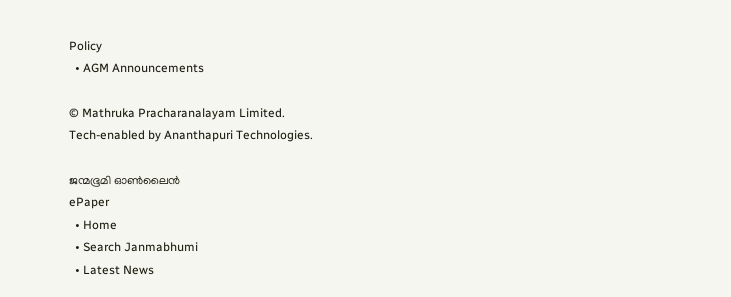Policy
  • AGM Announcements

© Mathruka Pracharanalayam Limited.
Tech-enabled by Ananthapuri Technologies.

ജന്മഭൂമി ഓണ്‍ലൈന്‍
ePaper
  • Home
  • Search Janmabhumi
  • Latest News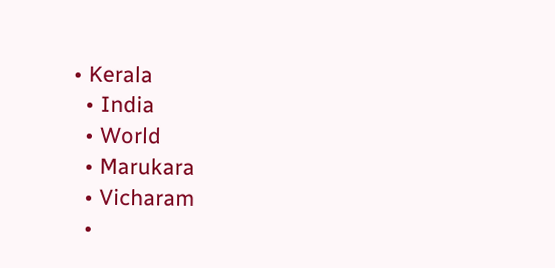• Kerala
  • India
  • World
  • Marukara
  • Vicharam
  •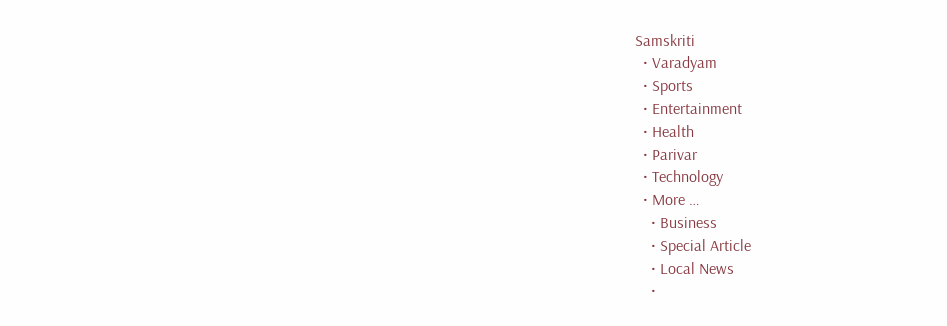Samskriti
  • Varadyam
  • Sports
  • Entertainment
  • Health
  • Parivar
  • Technology
  • More …
    • Business
    • Special Article
    • Local News
    •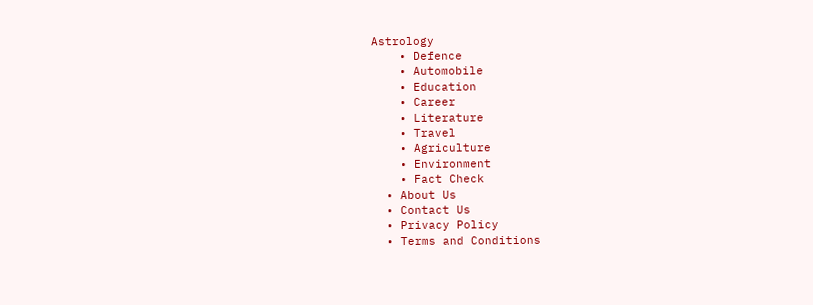Astrology
    • Defence
    • Automobile
    • Education
    • Career
    • Literature
    • Travel
    • Agriculture
    • Environment
    • Fact Check
  • About Us
  • Contact Us
  • Privacy Policy
  • Terms and Conditions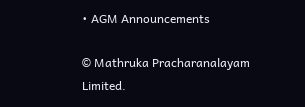• AGM Announcements

© Mathruka Pracharanalayam Limited.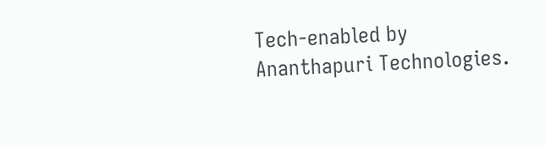Tech-enabled by Ananthapuri Technologies.